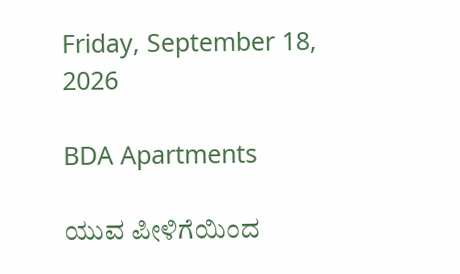Friday, September 18, 2026

BDA Apartments

ಯುವ ಪೀಳಿಗೆಯಿಂದ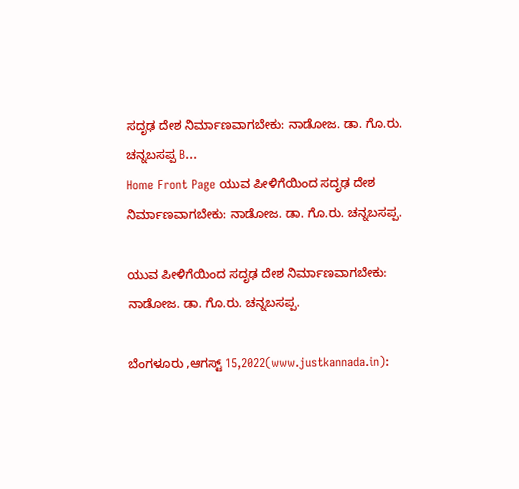ಸದೃಢ ದೇಶ ನಿರ್ಮಾಣವಾಗಬೇಕು: ನಾಡೋಜ. ಡಾ. ಗೊ.ರು. ಚನ್ನಬಸಪ್ಪ B...
Home Front Page ಯುವ ಪೀಳಿಗೆಯಿಂದ ಸದೃಢ ದೇಶ ನಿರ್ಮಾಣವಾಗಬೇಕು: ನಾಡೋಜ. ಡಾ. ಗೊ.ರು. ಚನ್ನಬಸಪ್ಪ.

ಯುವ ಪೀಳಿಗೆಯಿಂದ ಸದೃಢ ದೇಶ ನಿರ್ಮಾಣವಾಗಬೇಕು: ನಾಡೋಜ. ಡಾ. ಗೊ.ರು. ಚನ್ನಬಸಪ್ಪ.

ಬೆಂಗಳೂರು ,ಆಗಸ್ಟ್ 15,2022(www.justkannada.in):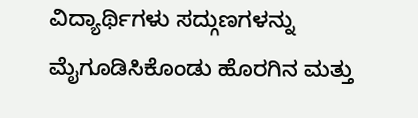ವಿದ್ಯಾರ್ಥಿಗಳು ಸದ್ಗುಣಗಳನ್ನು ಮೈಗೂಡಿಸಿಕೊಂಡು ಹೊರಗಿನ ಮತ್ತು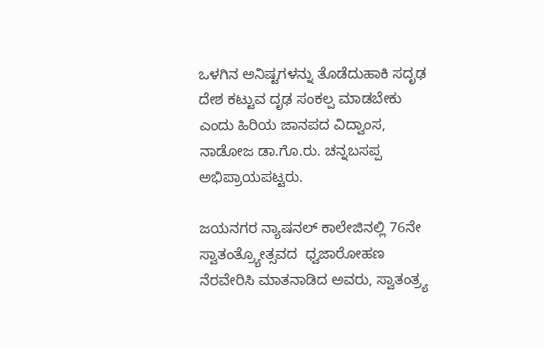ಒಳಗಿನ ಅನಿಷ್ಟಗಳನ್ನು ತೊಡೆದುಹಾಕಿ ಸದೃಢ ದೇಶ ಕಟ್ಟುವ ದೃಢ ಸಂಕಲ್ಪ ಮಾಡಬೇಕು ಎಂದು ಹಿರಿಯ ಜಾನಪದ ವಿದ್ವಾಂಸ, ನಾಡೋಜ ಡಾ.ಗೊ.ರು. ಚನ್ನಬಸಪ್ಪ ಅಭಿಪ್ರಾಯಪಟ್ಟರು.

ಜಯನಗರ ನ್ಯಾಷನಲ್ ಕಾಲೇಜಿನಲ್ಲಿ 76ನೇ ಸ್ವಾತಂತ್ರ್ಯೋತ್ಸವದ  ಧ್ವಜಾರೋಹಣ  ನೆರವೇರಿಸಿ ಮಾತನಾಡಿದ ಅವರು, ಸ್ವಾತಂತ್ರ್ಯ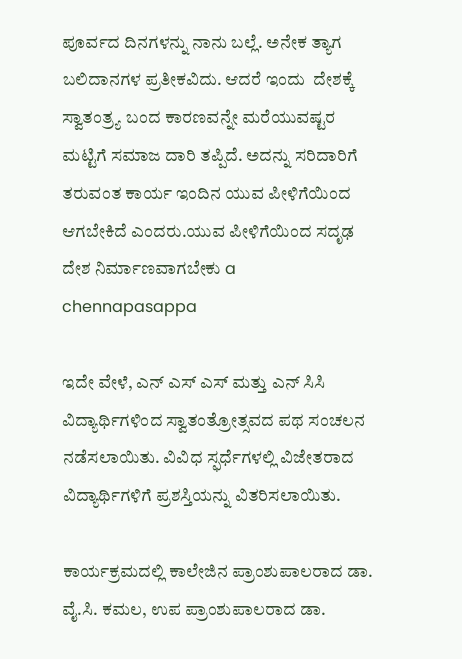ಪೂರ್ವದ ದಿನಗಳನ್ನು ನಾನು ಬಲ್ಲೆ. ಅನೇಕ ತ್ಯಾಗ ಬಲಿದಾನಗಳ ಪ್ರತೀಕವಿದು. ಆದರೆ ಇಂದು  ದೇಶಕ್ಕೆ ಸ್ವಾತಂತ್ರ್ಯ ಬಂದ ಕಾರಣವನ್ನೇ ಮರೆಯುವಷ್ಟರ ಮಟ್ಟಿಗೆ ಸಮಾಜ ದಾರಿ ತಪ್ಪಿದೆ. ಅದನ್ನು ಸರಿದಾರಿಗೆ ತರುವಂತ ಕಾರ್ಯ ಇಂದಿನ ಯುವ ಪೀಳಿಗೆಯಿಂದ ಆಗಬೇಕಿದೆ ಎಂದರು.ಯುವ ಪೀಳಿಗೆಯಿಂದ ಸದೃಢ ದೇಶ ನಿರ್ಮಾಣವಾಗಬೇಕು a chennapasappa

ಇದೇ ವೇಳೆ, ಎನ್ ಎಸ್ ಎಸ್ ಮತ್ತು ಎನ್ ಸಿಸಿ  ವಿದ್ಯಾರ್ಥಿಗಳಿಂದ ಸ್ವಾತಂತ್ರೋತ್ಸವದ ಪಥ ಸಂಚಲನ ನಡೆಸಲಾಯಿತು. ವಿವಿಧ ಸ್ಫರ್ಧೆಗಳಲ್ಲಿ ವಿಜೇತರಾದ ವಿದ್ಯಾರ್ಥಿಗಳಿಗೆ ಪ್ರಶಸ್ತಿಯನ್ನು ವಿತರಿಸಲಾಯಿತು.

ಕಾರ್ಯಕ್ರಮದಲ್ಲಿ ಕಾಲೇಜಿನ ಪ್ರಾಂಶುಪಾಲರಾದ ಡಾ. ವೈ.ಸಿ. ಕಮಲ, ಉಪ ಪ್ರಾಂಶುಪಾಲರಾದ ಡಾ.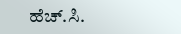ಹೆಚ್.ಸಿ.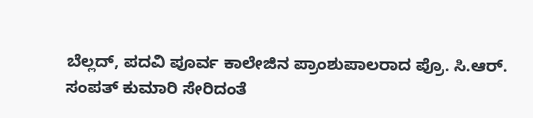ಬೆಲ್ಲದ್, ಪದವಿ ಪೂರ್ವ ಕಾಲೇಜಿನ ಪ್ರಾಂಶುಪಾಲರಾದ ಪ್ರೊ. ಸಿ.ಆರ್. ಸಂಪತ್ ಕುಮಾರಿ ಸೇರಿದಂತೆ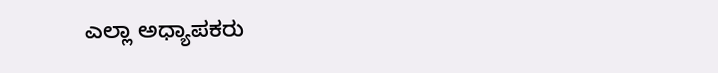ಎಲ್ಲಾ ಅಧ್ಯಾಪಕರು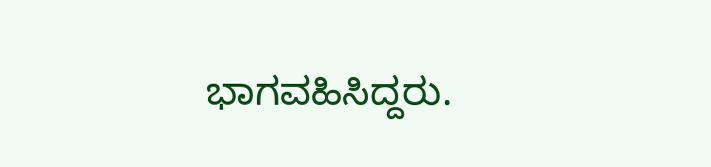ಭಾಗವಹಿಸಿದ್ದರು.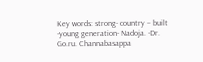Key words: strong- country – built -young generation- Nadoja. -Dr. Go.ru. Channabasappa